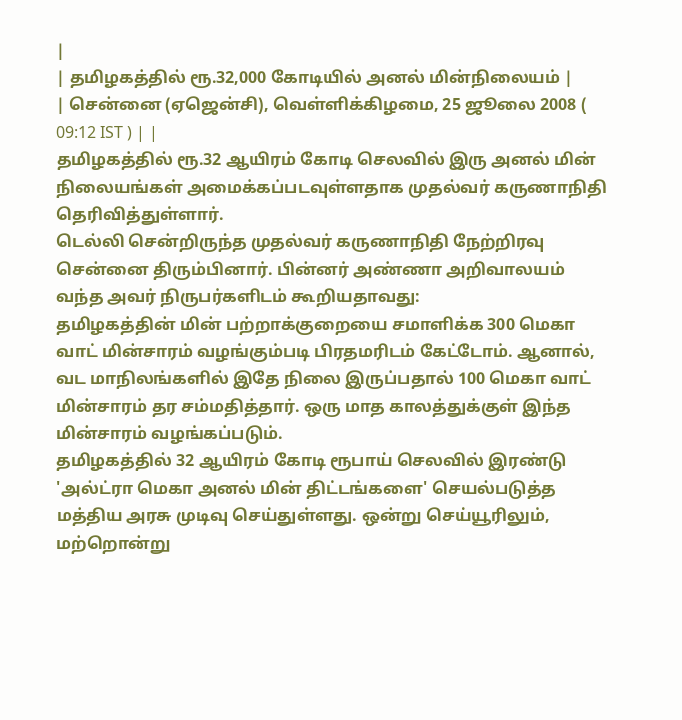|
| தமிழகத்தில் ரூ.32,000 கோடியில் அனல் மின்நிலையம் |
| சென்னை (ஏஜென்சி), வெள்ளிக்கிழமை, 25 ஜூலை 2008 ( 09:12 IST ) | |
தமிழகத்தில் ரூ.32 ஆயிரம் கோடி செலவில் இரு அனல் மின் நிலையங்கள் அமைக்கப்படவுள்ளதாக முதல்வர் கருணாநிதி தெரிவித்துள்ளார்.
டெல்லி சென்றிருந்த முதல்வர் கருணாநிதி நேற்றிரவு சென்னை திரும்பினார். பின்னர் அண்ணா அறிவாலயம் வந்த அவர் நிருபர்களிடம் கூறியதாவது:
தமிழகத்தின் மின் பற்றாக்குறையை சமாளிக்க 300 மெகா வாட் மின்சாரம் வழங்கும்படி பிரதமரிடம் கேட்டோம். ஆனால், வட மாநிலங்களில் இதே நிலை இருப்பதால் 100 மெகா வாட் மின்சாரம் தர சம்மதித்தார். ஒரு மாத காலத்துக்குள் இந்த மின்சாரம் வழங்கப்படும்.
தமிழகத்தில் 32 ஆயிரம் கோடி ரூபாய் செலவில் இரண்டு 'அல்ட்ரா மெகா அனல் மின் திட்டங்களை' செயல்படுத்த மத்திய அரசு முடிவு செய்துள்ளது. ஒன்று செய்யூரிலும், மற்றொன்று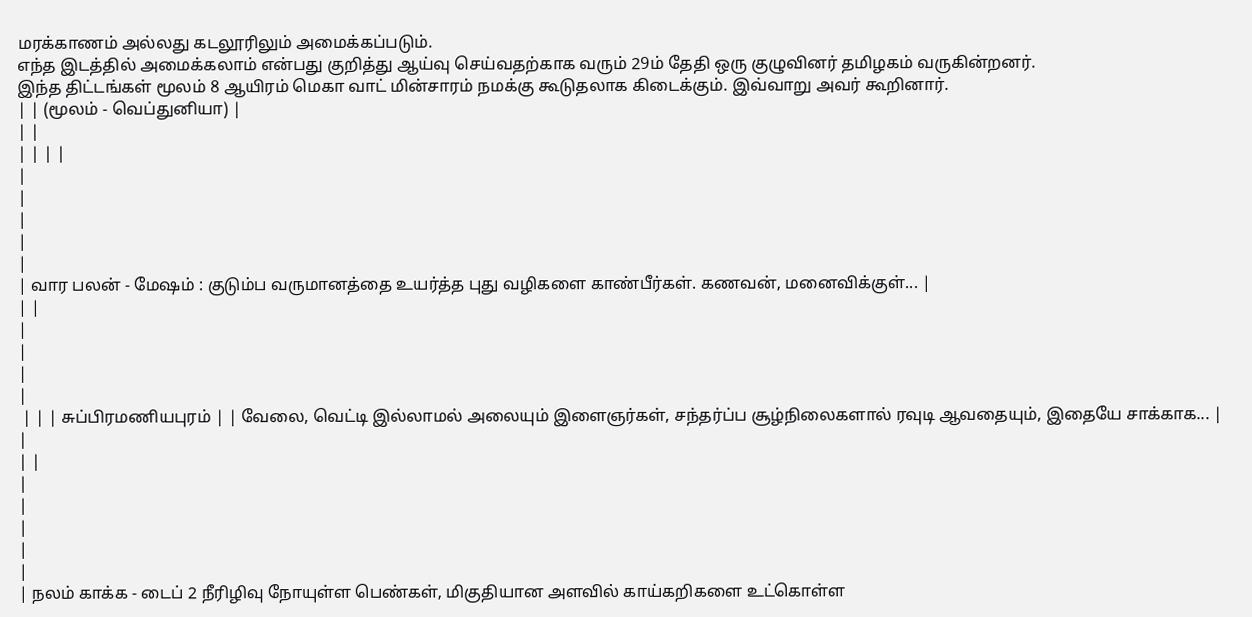மரக்காணம் அல்லது கடலூரிலும் அமைக்கப்படும்.
எந்த இடத்தில் அமைக்கலாம் என்பது குறித்து ஆய்வு செய்வதற்காக வரும் 29ம் தேதி ஒரு குழுவினர் தமிழகம் வருகின்றனர்.
இந்த திட்டங்கள் மூலம் 8 ஆயிரம் மெகா வாட் மின்சாரம் நமக்கு கூடுதலாக கிடைக்கும். இவ்வாறு அவர் கூறினார்.
| | (மூலம் - வெப்துனியா) |
| |
| | | |
|
|
|
|
|
| வார பலன் - மேஷம் : குடும்ப வருமானத்தை உயர்த்த புது வழிகளை காண்பீர்கள். கணவன், மனைவிக்குள்... |
| |
|
|
|
|
 | | | சுப்பிரமணியபுரம் | | வேலை, வெட்டி இல்லாமல் அலையும் இளைஞர்கள், சந்தர்ப்ப சூழ்நிலைகளால் ரவுடி ஆவதையும், இதையே சாக்காக... |
|
| |
|
|
|
|
|
| நலம் காக்க - டைப் 2 நீரிழிவு நோயுள்ள பெண்கள், மிகுதியான அளவில் காய்கறிகளை உட்கொள்ள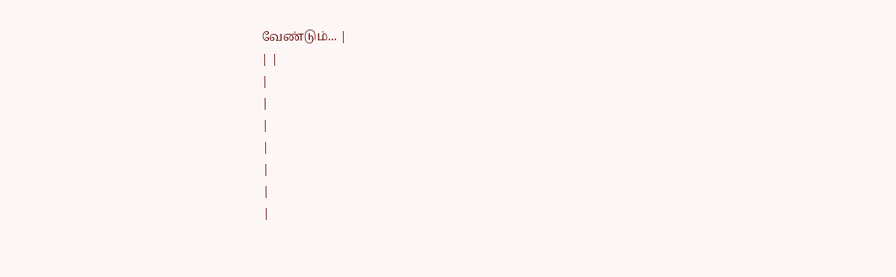வேண்டும்... |
| |
|
|
|
|
|
|
|